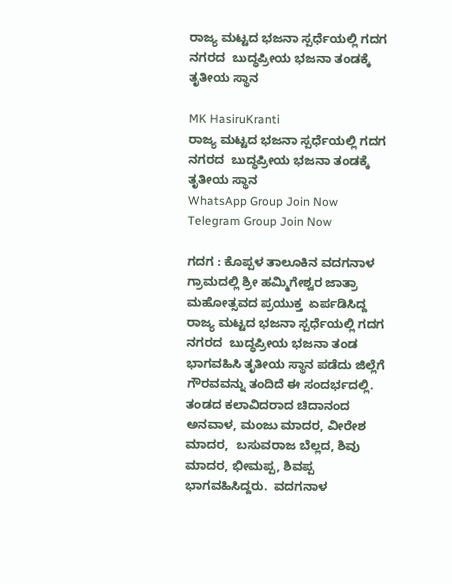ರಾಜ್ಯ ಮಟ್ಟದ ಭಜನಾ ಸ್ಪರ್ಧೆಯಲ್ಲಿ ಗದಗ ನಗರದ  ಬುದ್ಧಪ್ರೀಯ ಭಜನಾ ತಂಡಕ್ಕೆ ತೃತೀಯ ಸ್ಥಾನ

MK HasiruKranti
ರಾಜ್ಯ ಮಟ್ಟದ ಭಜನಾ ಸ್ಪರ್ಧೆಯಲ್ಲಿ ಗದಗ ನಗರದ  ಬುದ್ಧಪ್ರೀಯ ಭಜನಾ ತಂಡಕ್ಕೆ ತೃತೀಯ ಸ್ಥಾನ
WhatsApp Group Join Now
Telegram Group Join Now

ಗದಗ : ಕೊಪ್ಪಳ ತಾಲೂಕಿನ ವದಗನಾಳ ಗ್ರಾಮದಲ್ಲಿ ಶ್ರೀ ಹಮ್ಮಿಗೇಶ್ವರ ಜಾತ್ರಾ ಮಹೋತ್ಸವದ ಪ್ರಯುಕ್ತ  ಏರ್ಪಡಿಸಿದ್ದ ರಾಜ್ಯ ಮಟ್ಟದ ಭಜನಾ ಸ್ಪರ್ಧೆಯಲ್ಲಿ ಗದಗ ನಗರದ  ಬುದ್ಧಪ್ರೀಯ ಭಜನಾ ತಂಡ ಭಾಗವಹಿಸಿ ತೃತೀಯ ಸ್ಥಾನ ಪಡೆದು ಜಿಲ್ಲೆಗೆ  ಗೌರವವನ್ನು ತಂದಿದೆ ಈ ಸಂದರ್ಭದಲ್ಲಿ. ತಂಡದ ಕಲಾವಿದರಾದ ಚಿದಾನಂದ ಅನವಾಳ, ಮಂಜು ಮಾದರ, ವೀರೇಶ ಮಾದರ,  ಬಸುವರಾಜ ಬೆಲ್ಲದ, ಶಿವು ಮಾದರ, ಭೀಮಪ್ಪ, ಶಿವಪ್ಪ ಭಾಗವಹಿಸಿದ್ದರು.  ವದಗನಾಳ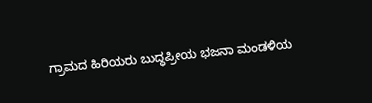ಗ್ರಾಮದ ಹಿರಿಯರು ಬುದ್ಧಪ್ರೀಯ ಭಜನಾ ಮಂಡಳಿಯ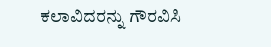ಕಲಾವಿದರನ್ನು ಗೌರವಿಸಿ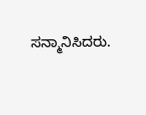ಸನ್ಮಾನಿಸಿದರು.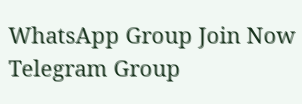WhatsApp Group Join Now
Telegram Group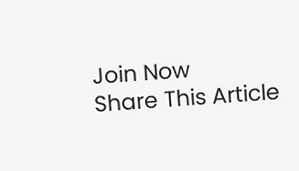Join Now
Share This Article